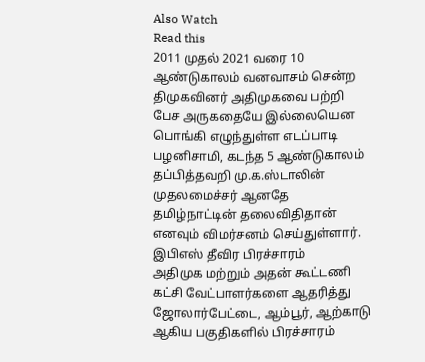Also Watch
Read this
2011 முதல் 2021 வரை 10 ஆண்டுகாலம் வனவாசம் சென்ற திமுகவினர் அதிமுகவை பற்றி பேச அருகதையே இல்லையென பொங்கி எழுந்துள்ள எடப்பாடி பழனிசாமி, கடந்த 5 ஆண்டுகாலம் தப்பித்தவறி மு.க.ஸ்டாலின் முதலமைச்சர் ஆனதே தமிழ்நாட்டின் தலைவிதிதான் எனவும் விமர்சனம் செய்துள்ளார்.
இபிஎஸ் தீவிர பிரச்சாரம்
அதிமுக மற்றும் அதன் கூட்டணி கட்சி வேட்பாளர்களை ஆதரித்து ஜோலார்பேட்டை, ஆம்பூர், ஆற்காடு ஆகிய பகுதிகளில் பிரச்சாரம்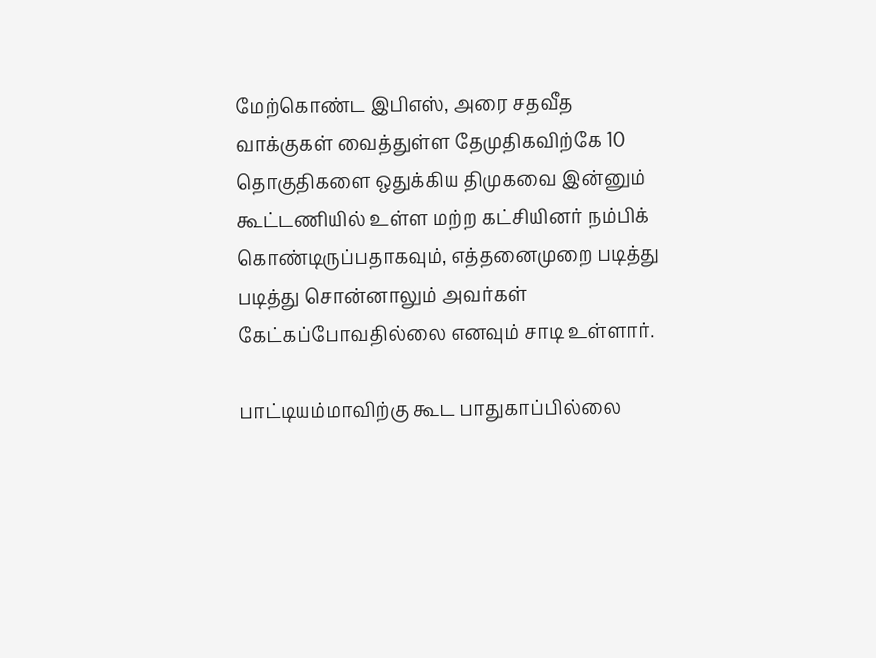மேற்கொண்ட இபிஎஸ், அரை சதவீத வாக்குகள் வைத்துள்ள தேமுதிகவிற்கே 10 தொகுதிகளை ஒதுக்கிய திமுகவை இன்னும் கூட்டணியில் உள்ள மற்ற கட்சியினர் நம்பிக் கொண்டிருப்பதாகவும், எத்தனைமுறை படித்து படித்து சொன்னாலும் அவர்கள் கேட்கப்போவதில்லை எனவும் சாடி உள்ளார்.

பாட்டியம்மாவிற்கு கூட பாதுகாப்பில்லை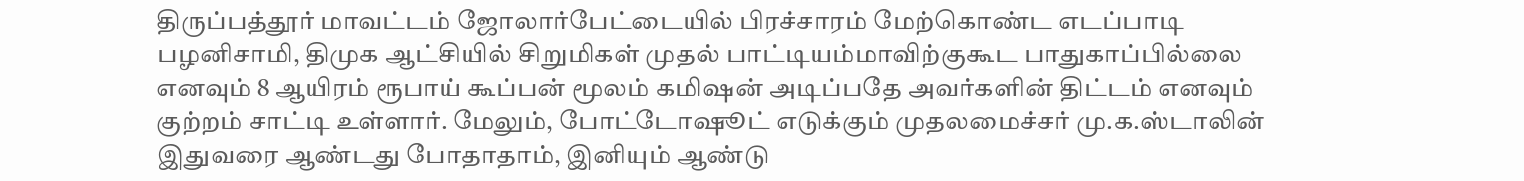திருப்பத்தூர் மாவட்டம் ஜோலார்பேட்டையில் பிரச்சாரம் மேற்கொண்ட எடப்பாடி பழனிசாமி, திமுக ஆட்சியில் சிறுமிகள் முதல் பாட்டியம்மாவிற்குகூட பாதுகாப்பில்லை எனவும் 8 ஆயிரம் ரூபாய் கூப்பன் மூலம் கமிஷன் அடிப்பதே அவர்களின் திட்டம் எனவும் குற்றம் சாட்டி உள்ளார். மேலும், போட்டோஷூட் எடுக்கும் முதலமைச்சர் மு.க.ஸ்டாலின் இதுவரை ஆண்டது போதாதாம், இனியும் ஆண்டு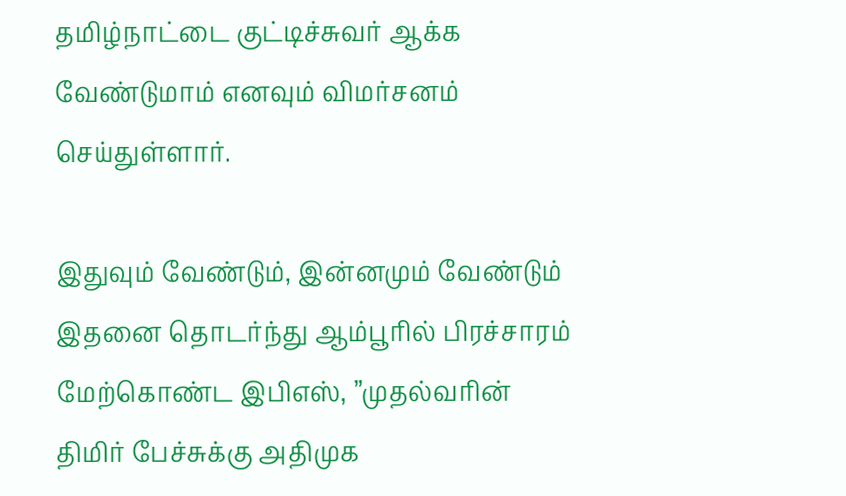தமிழ்நாட்டை குட்டிச்சுவர் ஆக்க வேண்டுமாம் எனவும் விமர்சனம் செய்துள்ளார்.

இதுவும் வேண்டும், இன்னமும் வேண்டும்
இதனை தொடர்ந்து ஆம்பூரில் பிரச்சாரம் மேற்கொண்ட இபிஎஸ், ”முதல்வரின் திமிர் பேச்சுக்கு அதிமுக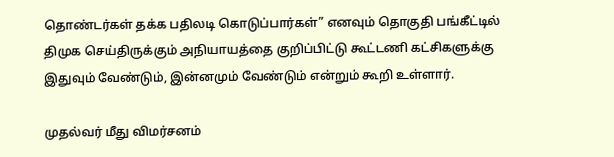தொண்டர்கள் தக்க பதிலடி கொடுப்பார்கள்” எனவும் தொகுதி பங்கீட்டில் திமுக செய்திருக்கும் அநியாயத்தை குறிப்பிட்டு கூட்டணி கட்சிகளுக்கு இதுவும் வேண்டும், இன்னமும் வேண்டும் என்றும் கூறி உள்ளார்.

முதல்வர் மீது விமர்சனம்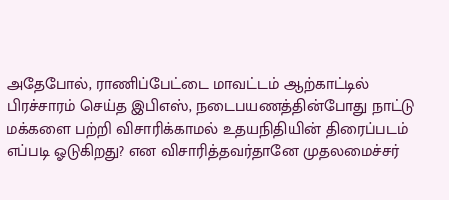அதேபோல், ராணிப்பேட்டை மாவட்டம் ஆற்காட்டில் பிரச்சாரம் செய்த இபிஎஸ், நடைபயணத்தின்போது நாட்டு மக்களை பற்றி விசாரிக்காமல் உதயநிதியின் திரைப்படம் எப்படி ஓடுகிறது? என விசாரித்தவர்தானே முதலமைச்சர்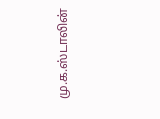மு.க.ஸ்டாலின்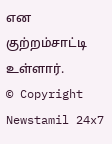என குற்றம்சாட்டி உள்ளார்.
© Copyright Newstamil 24x7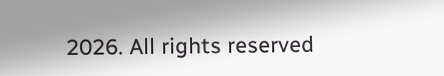2026. All rights reserved